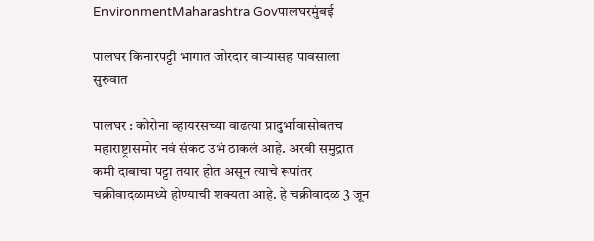EnvironmentMaharashtra Govपालघरमुंबई

पालघर किनारपट्टी भागात जोरदार वाऱ्यासह पावसाला सुरुवात

पालघर : कोरोना व्हायरसच्या वाढत्या प्रादुर्भावासोबतच महाराष्ट्रासमोर नवं संकट उभं ठाकलं आहे. अरबी समुद्रात कमी दाबाचा पट्टा तयार होत असून त्याचे रूपांतर चक्रीवादळामध्ये होण्याची शक्यता आहे. हे चक्रीवादळ 3 जून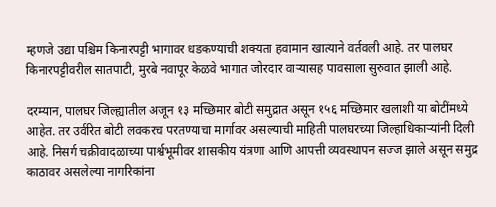म्हणजे उद्या पश्चिम किनारपट्टी भागावर धडकण्याची शक्यता हवामान खात्याने वर्तवली आहे. तर पालघर किनारपट्टीवरील सातपाटी, मुरबे नवापूर केळवे भागात जोरदार वाऱ्यासह पावसाला सुरुवात झाली आहे.

दरम्यान, पालघर जिल्ह्यातील अजून १३ मच्छिमार बोटी समुद्रात असून १५६ मच्छिमार खलाशी या बोटींमध्ये आहेत. तर उर्वरित बोटी लवकरच परतण्याचा मार्गावर असल्याची माहिती पालघरच्या जिल्हाधिकाऱ्यांनी दिली आहे. निसर्ग चक्रीवादळाच्या पार्श्वभूमीवर शासकीय यंत्रणा आणि आपत्ती व्यवस्थापन सज्ज झाले असून समुद्र काठावर असलेल्या नागरिकांना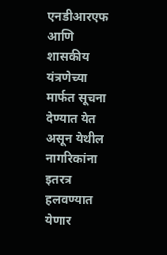एनडीआरएफ आणि शासकीय यंत्रणेच्या मार्फत सूचना देण्यात येत असून येथील नागरिकांना इतरत्र हलवण्यात येणार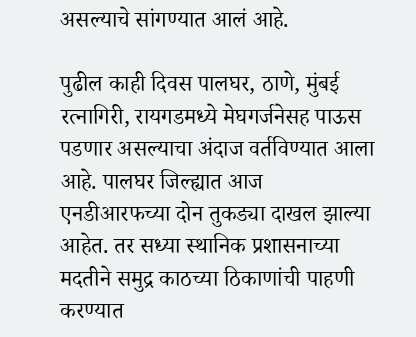असल्याचे सांगण्यात आलं आहे.

पुढील काही दिवस पालघर, ठाणे, मुंबई रत्नागिरी, रायगडमध्ये मेघगर्जनेसह पाऊस पडणार असल्याचा अंदाज वर्तविण्यात आला आहे. पालघर जिल्ह्यात आज एनडीआरफच्या दोन तुकड्या दाखल झाल्या आहेत. तर सध्या स्थानिक प्रशासनाच्या मदतीने समुद्र काठच्या ठिकाणांची पाहणी करण्यात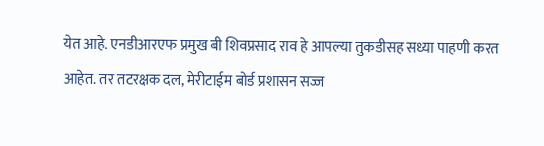येत आहे. एनडीआरएफ प्रमुख बी शिवप्रसाद राव हे आपल्या तुकडीसह सध्या पाहणी करत आहेत. तर तटरक्षक दल, मेरीटाईम बोर्ड प्रशासन सज्ज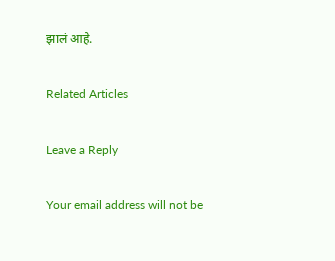झालं आहे.

Related Articles

Leave a Reply

Your email address will not be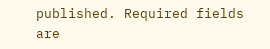published. Required fields are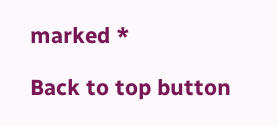marked *

Back to top button